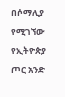በሶማሊያ የሚገኘው የኢትዮጵያ ጦር አንድ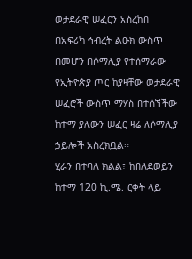ወታደራዊ ሠፈርን አስረከበ
በአፍሪካ ኅብረት ልዑክ ውስጥ በመሆን በሶማሊያ የተሰማራው የኢትዮጵያ ጦር ከያዛቸው ወታደራዊ ሠፈሮች ውስጥ ማሃስ በተሰኘችው ከተማ ያለውን ሠፈር ዛሬ ለሶማሊያ ኃይሎች አስረክቧል።
ሂራን በተባለ ክልል፣ ከበለደወይን ከተማ 120 ኪ.ሜ. ርቀት ላይ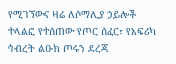የሚገኘውና ዛሬ ለሶማሊያ ኃይሎች ተላልፎ የተሰጠው የጦር ሰፈር፣ የአፍሪካ ኅብረት ልዑክ ጦሩን ደረጃ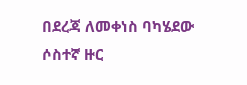በደረጃ ለመቀነስ ባካሄደው ሶስተኛ ዙር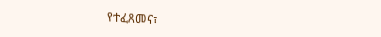የተፈጸመና፣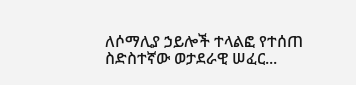ለሶማሊያ ኃይሎች ተላልፎ የተሰጠ ስድስተኛው ወታደራዊ ሠፈር...